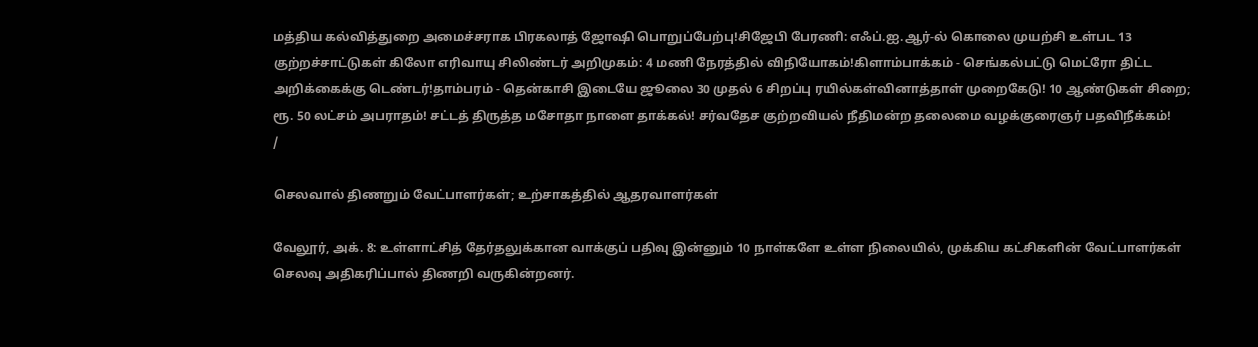மத்திய கல்வித்துறை அமைச்சராக பிரகலாத் ஜோஷி பொறுப்பேற்பு!சிஜேபி பேரணி: எஃப்.ஐ.ஆர்-ல் கொலை முயற்சி உள்பட 13 குற்றச்சாட்டுகள் கிலோ எரிவாயு சிலிண்டர் அறிமுகம்: 4 மணி நேரத்தில் விநியோகம்!கிளாம்பாக்கம் - செங்கல்பட்டு மெட்ரோ திட்ட அறிக்கைக்கு டெண்டர்!தாம்பரம் - தென்காசி இடையே ஜூலை 30 முதல் 6 சிறப்பு ரயில்கள்வினாத்தாள் முறைகேடு! 10 ஆண்டுகள் சிறை; ரூ. 50 லட்சம் அபராதம்! சட்டத் திருத்த மசோதா நாளை தாக்கல்! சர்வதேச குற்றவியல் நீதிமன்ற தலைமை வழக்குரைஞர் பதவிநீக்கம்!
/

செலவால் திணறும் வேட்பாளர்கள்; உற்சாகத்தில் ஆதரவாளர்கள்

வேலூர், அக். 8: உள்ளாட்சித் தேர்தலுக்கான வாக்குப் பதிவு இன்னும் 10 நாள்களே உள்ள நிலையில், முக்கிய கட்சிகளின் வேட்பாளர்கள் செலவு அதிகரிப்பால் திணறி வருகின்றனர்.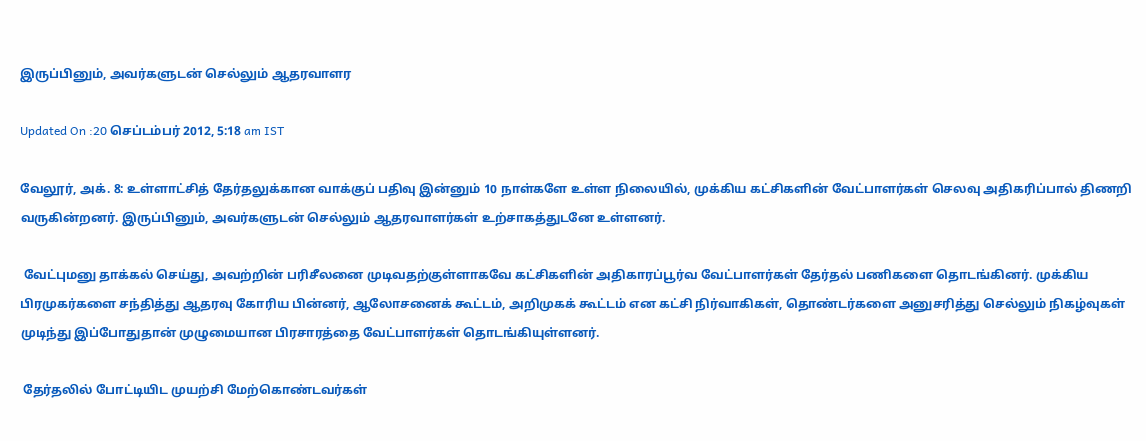இருப்பினும், அவர்களுடன் செல்லும் ஆதரவாளர

Updated On :20 செப்டம்பர் 2012, 5:18 am IST

வேலூர், அக். 8: உள்ளாட்சித் தேர்தலுக்கான வாக்குப் பதிவு இன்னும் 10 நாள்களே உள்ள நிலையில், முக்கிய கட்சிகளின் வேட்பாளர்கள் செலவு அதிகரிப்பால் திணறி வருகின்றனர். இருப்பினும், அவர்களுடன் செல்லும் ஆதரவாளர்கள் உற்சாகத்துடனே உள்ளனர்.

 வேட்புமனு தாக்கல் செய்து, அவற்றின் பரிசீலனை முடிவதற்குள்ளாகவே கட்சிகளின் அதிகாரப்பூர்வ வேட்பாளர்கள் தேர்தல் பணிகளை தொடங்கினர். முக்கிய பிரமுகர்களை சந்தித்து ஆதரவு கோரிய பின்னர், ஆலோசனைக் கூட்டம், அறிமுகக் கூட்டம் என கட்சி நிர்வாகிகள், தொண்டர்களை அனுசரித்து செல்லும் நிகழ்வுகள் முடிந்து இப்போதுதான் முழுமையான பிரசாரத்தை வேட்பாளர்கள் தொடங்கியுள்ளனர்.

 தேர்தலில் போட்டியிட முயற்சி மேற்கொண்டவர்கள்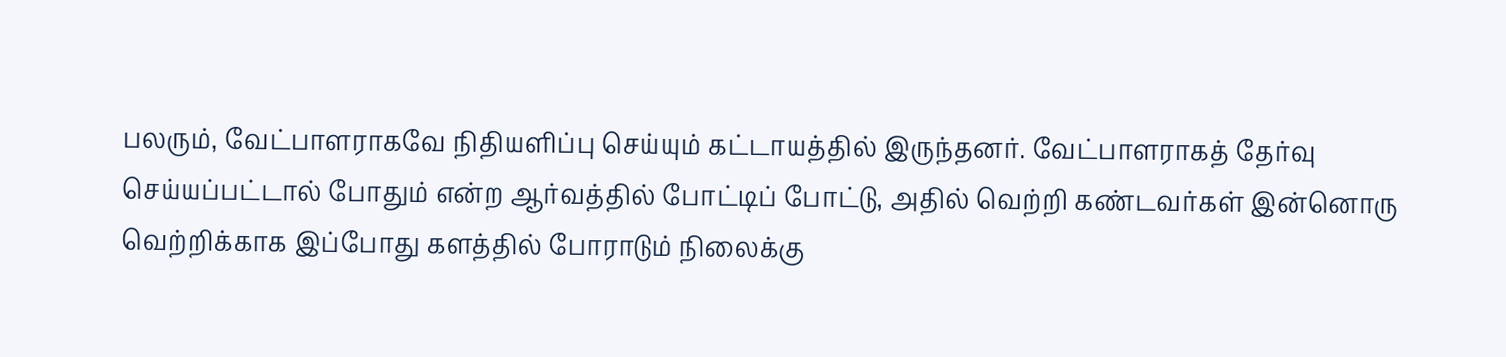பலரும், வேட்பாளராகவே நிதியளிப்பு செய்யும் கட்டாயத்தில் இருந்தனர். வேட்பாளராகத் தேர்வு செய்யப்பட்டால் போதும் என்ற ஆர்வத்தில் போட்டிப் போட்டு, அதில் வெற்றி கண்டவர்கள் இன்னொரு வெற்றிக்காக இப்போது களத்தில் போராடும் நிலைக்கு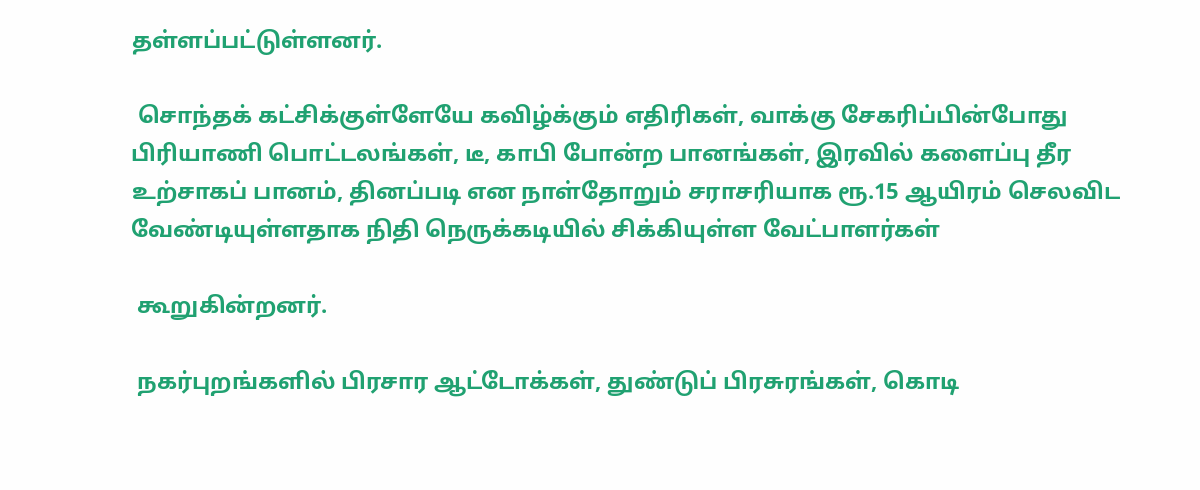தள்ளப்பட்டுள்ளனர்.

 சொந்தக் கட்சிக்குள்ளேயே கவிழ்க்கும் எதிரிகள், வாக்கு சேகரிப்பின்போது பிரியாணி பொட்டலங்கள், டீ, காபி போன்ற பானங்கள், இரவில் களைப்பு தீர உற்சாகப் பானம், தினப்படி என நாள்தோறும் சராசரியாக ரூ.15 ஆயிரம் செலவிட வேண்டியுள்ளதாக நிதி நெருக்கடியில் சிக்கியுள்ள வேட்பாளர்கள்

 கூறுகின்றனர்.

 நகர்புறங்களில் பிரசார ஆட்டோக்கள், துண்டுப் பிரசுரங்கள், கொடி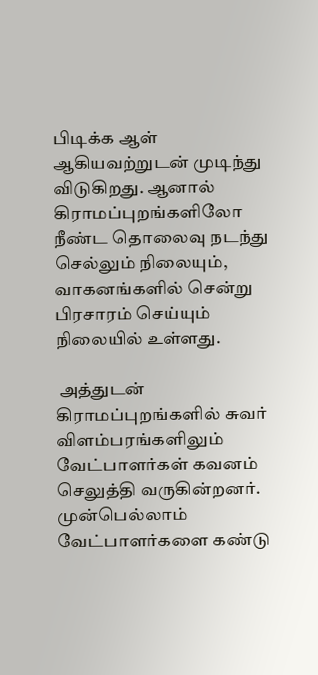பிடிக்க ஆள் ஆகியவற்றுடன் முடிந்து விடுகிறது. ஆனால் கிராமப்புறங்களிலோ நீண்ட தொலைவு நடந்து செல்லும் நிலையும், வாகனங்களில் சென்று பிரசாரம் செய்யும் நிலையில் உள்ளது.

 அத்துடன் கிராமப்புறங்களில் சுவர் விளம்பரங்களிலும் வேட்பாளர்கள் கவனம் செலுத்தி வருகின்றனர். முன்பெல்லாம் வேட்பாளர்களை கண்டு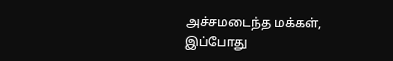அச்சமடைந்த மக்கள், இப்போது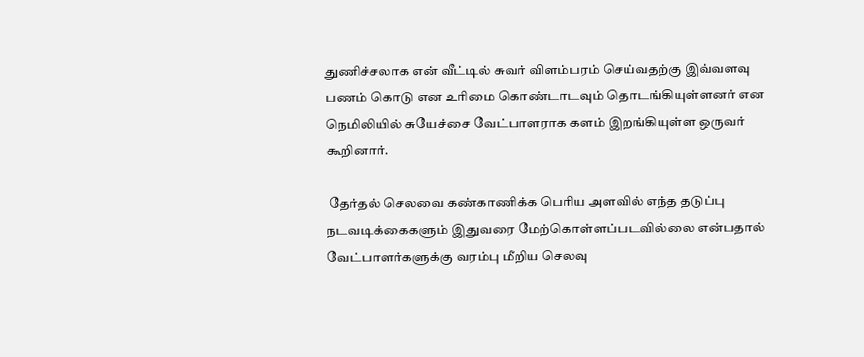துணிச்சலாக என் வீட்டில் சுவர் விளம்பரம் செய்வதற்கு இவ்வளவு பணம் கொடு என உரிமை கொண்டாடவும் தொடங்கியுள்ளனர் என நெமிலியில் சுயேச்சை வேட்பாளராக களம் இறங்கியுள்ள ஒருவர் கூறினார்.

 தேர்தல் செலவை கண்காணிக்க பெரிய அளவில் எந்த தடுப்பு நடவடிக்கைகளும் இதுவரை மேற்கொள்ளப்படவில்லை என்பதால் வேட்பாளர்களுக்கு வரம்பு மீறிய செலவு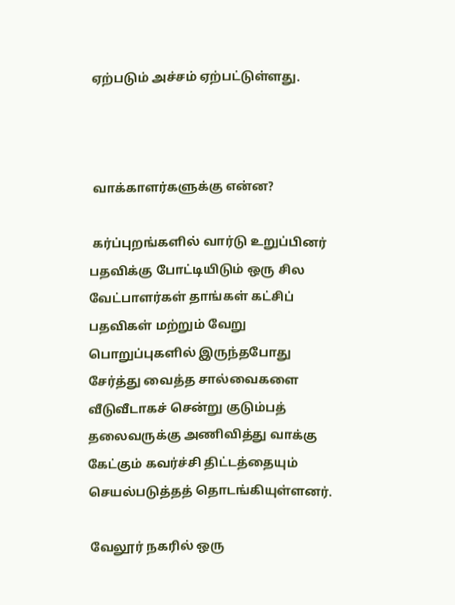ஏற்படும் அச்சம் ஏற்பட்டுள்ளது.



 வாக்காளர்களுக்கு என்ன?

 கர்ப்புறங்களில் வார்டு உறுப்பினர் பதவிக்கு போட்டியிடும் ஒரு சில வேட்பாளர்கள் தாங்கள் கட்சிப் பதவிகள் மற்றும் வேறு பொறுப்புகளில் இருந்தபோது சேர்த்து வைத்த சால்வைகளை வீடுவீடாகச் சென்று குடும்பத் தலைவருக்கு அணிவித்து வாக்கு கேட்கும் கவர்ச்சி திட்டத்தையும் செயல்படுத்தத் தொடங்கியுள்ளனர்.

 வேலூர் நகரில் ஒரு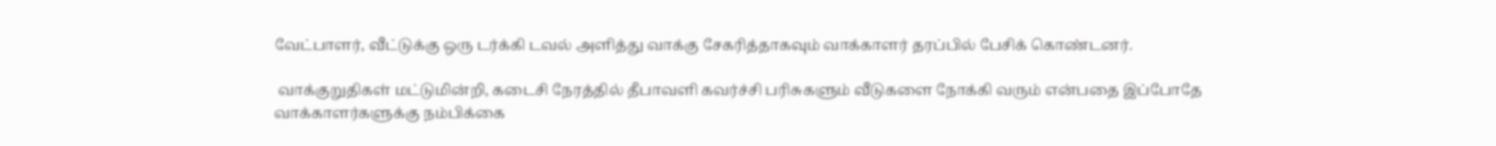வேட்பாளர், வீட்டுக்கு ஒரு டர்க்கி டவல் அளித்து வாக்கு சேகரித்தாகவும் வாக்காளர் தரப்பில் பேசிக் கொண்டனர்.

 வாக்குறுதிகள் மட்டுமின்றி, கடைசி நேரத்தில் தீபாவளி கவர்ச்சி பரிசுகளும் வீடுகளை நோக்கி வரும் என்பதை இப்போதே வாக்காளர்களுக்கு நம்பிக்கை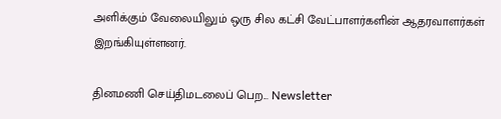அளிக்கும் வேலையிலும் ஒரு சில கட்சி வேட்பாளர்களின் ஆதரவாளர்கள் இறங்கியுள்ளனர்.

தினமணி செய்திமடலைப் பெற... Newsletter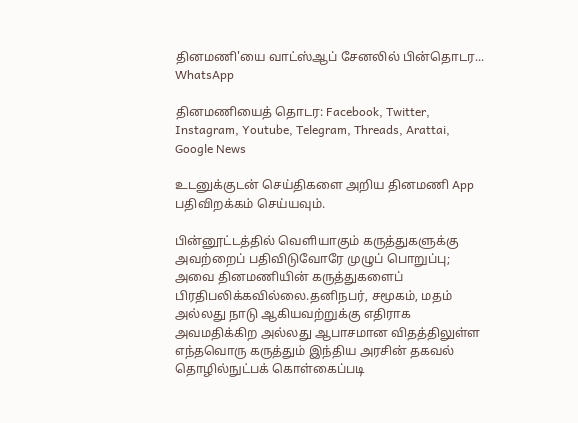தினமணி'யை வாட்ஸ்ஆப் சேனலில் பின்தொடர... WhatsApp

தினமணியைத் தொடர: Facebook, Twitter, Instagram, Youtube, Telegram, Threads, Arattai, Google News

உடனுக்குடன் செய்திகளை அறிய தினமணி App பதிவிறக்கம் செய்யவும்.

பின்னூட்டத்தில் வெளியாகும் கருத்துகளுக்கு அவற்றைப் பதிவிடுவோரே முழுப் பொறுப்பு; அவை தினமணியின் கருத்துகளைப் பிரதிபலிக்கவில்லை.தனிநபர், சமூகம், மதம் அல்லது நாடு ஆகியவற்றுக்கு எதிராக அவமதிக்கிற அல்லது ஆபாசமான விதத்திலுள்ள எந்தவொரு கருத்தும் இந்திய அரசின் தகவல் தொழில்நுட்பக் கொள்கைப்படி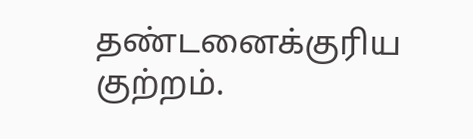தண்டனைக்குரிய குற்றம்.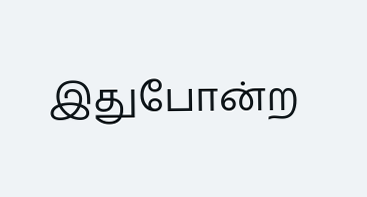இதுபோன்ற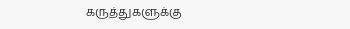கருத்துகளுக்கு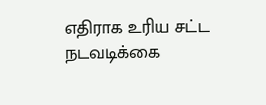எதிராக உரிய சட்ட நடவடிக்கை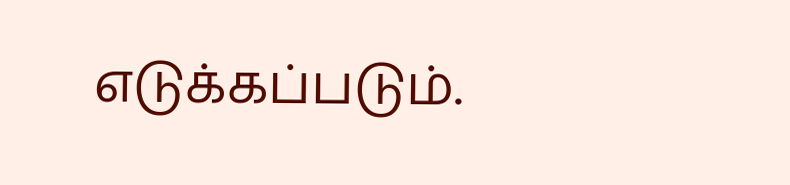எடுக்கப்படும்.